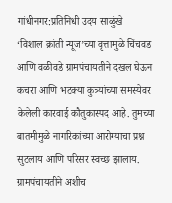गांधीनगर:प्रतिनिधी उदय साळुंखे
‘विशाल क्रांती न्यूज’च्या वृत्तामुळे चिंचवड आणि वळीवडे ग्रामपंचायतीने दखल घेऊन कचरा आणि भटक्या कुत्र्यांच्या समस्येवर केलेली कारवाई कौतुकास्पद आहे. तुमच्या बातमीमुळे नागरिकांच्या आरोग्याचा प्रश्न सुटलाय आणि परिसर स्वच्छ झालाय. ग्रामपंचायतीने अशीच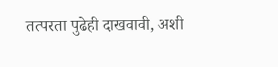तत्परता पुढेही दाखवावी, अशी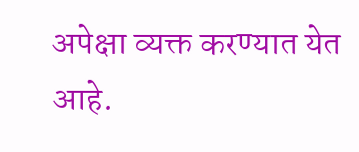अपेक्षा व्यक्त करण्यात येत आहे.